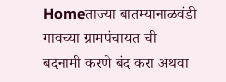Homeताज्या बातम्यानाळवंडी गावच्या ग्रामपंचायत ची बदनामी करणे बंद करा अथवा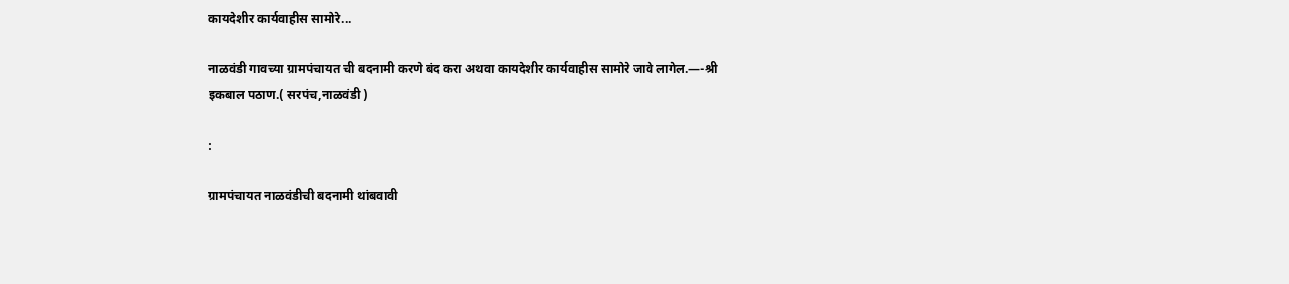कायदेशीर कार्यवाहीस सामोरे...

नाळवंडी गावच्या ग्रामपंचायत ची बदनामी करणे बंद करा अथवा कायदेशीर कार्यवाहीस सामोरे जावे लागेल.—-श्री इकबाल पठाण.( सरपंच,नाळवंडी )

:

ग्रामपंचायत नाळवंडीची बदनामी थांबवावी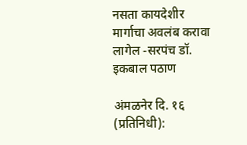नसता कायदेशीर मार्गाचा अवलंब करावा लागेल -सरपंच डॉ. इकबाल पठाण

अंमळनेर दि. १६ (प्रतिनिधी):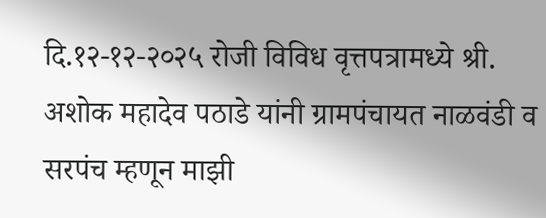दि.१२-१२-२०२५ रोजी विविध वृत्तपत्रामध्ये श्री. अशोक महादेव पठाडे यांनी ग्रामपंचायत नाळवंडी व सरपंच म्हणून माझी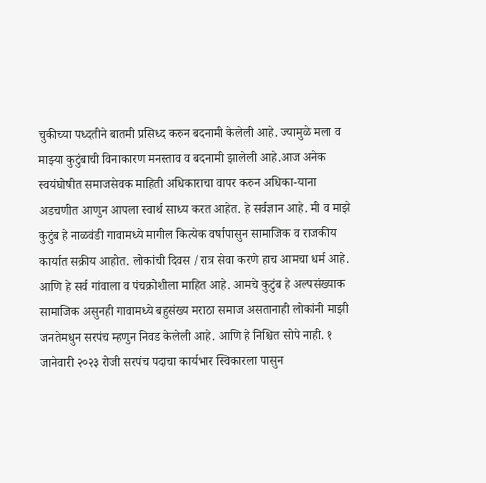चुकीच्या पध्दतीने बातमी प्रसिध्द करुन बदनामी केलेली आहे. ज्यामुळे मला व माझ्या कुटुंबाची विनाकारण मनस्ताव व बदनामी झालेली आहे.आज अनेक स्वयंघोषीत समाजसेवक माहिती अधिकाराचा वापर करुन अधिका-याना अडचणीत आणुन आपला स्वार्थ साध्य करत आहेत. हे सर्वज्ञान आहे. मी व माझे कुटुंब हे नाळवंडी गावामध्ये मागील कित्येक वर्षापासुन सामाजिक व राजकीय कार्यात सक्रीय आहोत. लोकांची दिवस /रात्र सेवा करणे हाच आमचा धर्म आहे. आणि हे सर्व गांवाला व पंचक्रोशीला माहित आहे. आमचे कुटुंब हे अल्पसंख्याक सामाजिक असुनही गावामध्ये बहुसंख्य मराठा समाज असतानाही लोकांनी माझी जनतेमधुन सरपंच म्हणुन निवड केलेली आहे. आणि हे निश्चित सोपे नाही. १ जानेवारी २०२३ रोजी सरपंच पदाचा कार्यभार स्विकारला पासुन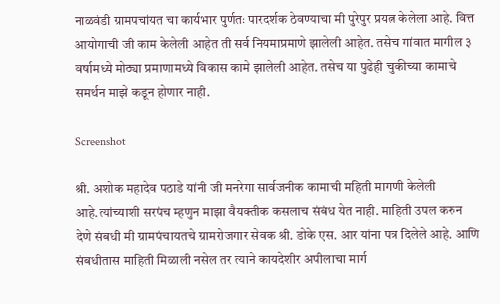नाळवंडी ग्रामपचांयत चा कार्यभार पुर्णतः पारदर्शक ठेवण्याचा मी पुरेपुर प्रयत्न केलेला आहे. वित्त आयोगाची जी काम केलेली आहेत ती सर्व नियमाप्रमाणे झालेली आहेत. तसेच गांवात मागील ३ वर्षामध्ये मोठ्या प्रमाणामध्ये विकास कामे झालेली आहेत. तसेच या पुढेही चुकीच्या कामाचे समर्थन माझे कडून होणार नाही.

Screenshot

श्री. अशोक महादेव पठाडे यांनी जी मनरेगा सार्वजनीक कामाची महिती मागणी केलेली आहे.त्यांच्याशी सरपंच म्हणुन माझा वैयक्तीक कसलाच संबंध येत नाही. माहिती उपल करुन देणे संबधी मी ग्रामपंचायतचे ग्रामरोजगार सेवक श्री. डोके एस. आर यांना पत्र दिलेले आहे. आणि संबधीतास माहिती मिळाली नसेल तर त्याने कायदेशीर अपीलाचा मार्ग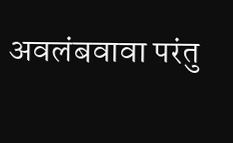अवलंबवावा परंतु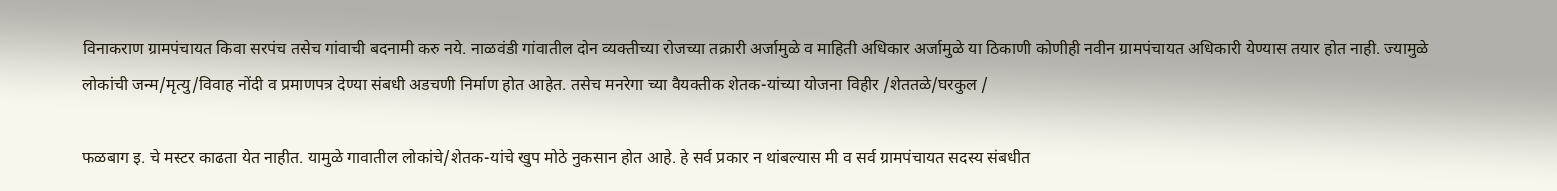विनाकराण ग्रामपंचायत किवा सरपंच तसेच गांवाची बदनामी करु नये. नाळवंडी गांवातील दोन व्यक्तीच्या रोजच्या तक्रारी अर्जामुळे व माहिती अधिकार अर्जामुळे या ठिकाणी कोणीही नवीन ग्रामपंचायत अधिकारी येण्यास तयार होत नाही. ज्यामुळे लोकांची जन्म/मृत्यु/विवाह नोंदी व प्रमाणपत्र देण्या संबधी अडचणी निर्माण होत आहेत. तसेच मनरेगा च्या वैयक्तीक शेतक-यांच्या योजना विहीर /शेततळे/घरकुल /

फळबाग इ. चे मस्टर काढता येत नाहीत. यामुळे गावातील लोकांचे/शेतक-यांचे खुप मोठे नुकसान होत आहे. हे सर्व प्रकार न थांबल्यास मी व सर्व ग्रामपंचायत सदस्य संबधीत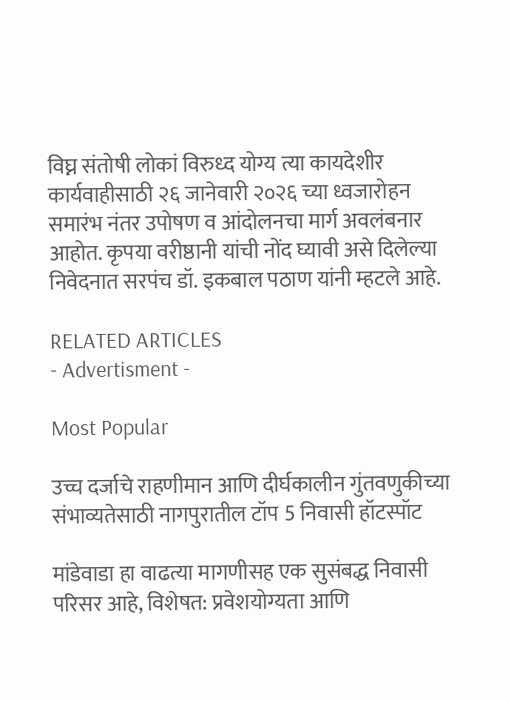विघ्न संतोषी लोकां विरुध्द योग्य त्या कायदेशीर कार्यवाहीसाठी २६ जानेवारी २०२६ च्या ध्वजारोहन समारंभ नंतर उपोषण व आंदोलनचा मार्ग अवलंबनार आहोत. कृपया वरीष्ठानी यांची नोंद घ्यावी असे दिलेल्या निवेदनात सरपंच डॉ. इकबाल पठाण यांनी म्हटले आहे.

RELATED ARTICLES
- Advertisment -

Most Popular

उच्च दर्जाचे राहणीमान आणि दीर्घकालीन गुंतवणुकीच्या संभाव्यतेसाठी नागपुरातील टॉप 5 निवासी हॉटस्पॉट

मांडेवाडा हा वाढत्या मागणीसह एक सुसंबद्ध निवासी परिसर आहे, विशेषत: प्रवेशयोग्यता आणि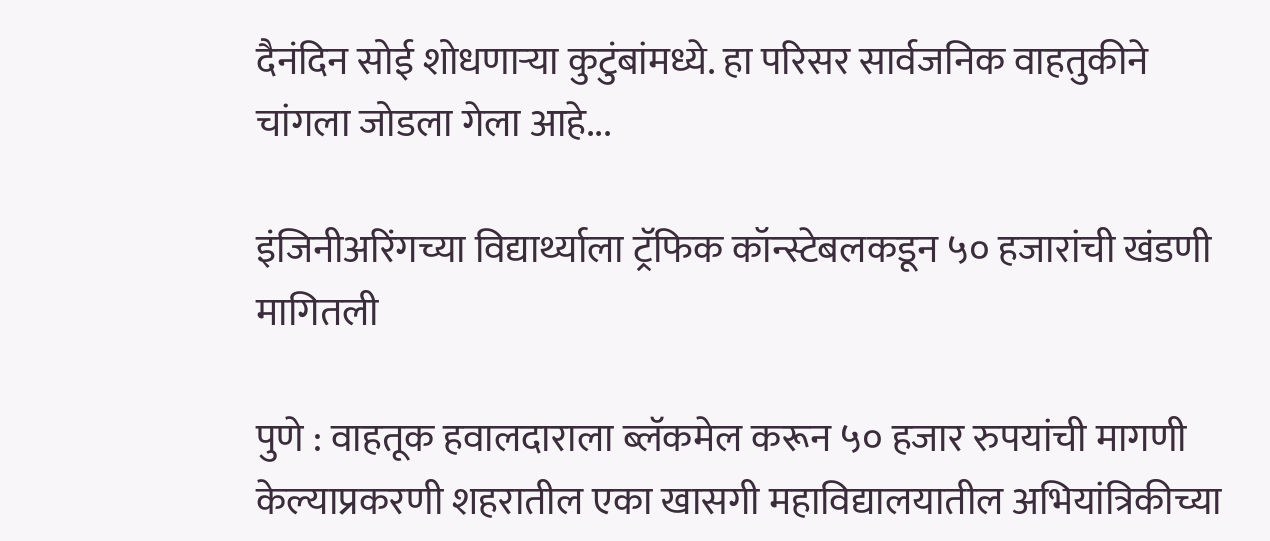दैनंदिन सोई शोधणाऱ्या कुटुंबांमध्ये. हा परिसर सार्वजनिक वाहतुकीने चांगला जोडला गेला आहे...

इंजिनीअरिंगच्या विद्यार्थ्याला ट्रॅफिक कॉन्स्टेबलकडून ५० हजारांची खंडणी मागितली

पुणे : वाहतूक हवालदाराला ब्लॅकमेल करून ५० हजार रुपयांची मागणी केल्याप्रकरणी शहरातील एका खासगी महाविद्यालयातील अभियांत्रिकीच्या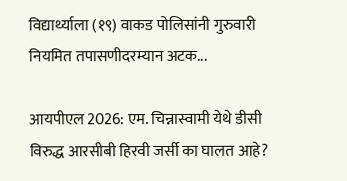विद्यार्थ्याला (१९) वाकड पोलिसांनी गुरुवारी नियमित तपासणीदरम्यान अटक...

आयपीएल 2026: एम. चिन्नास्वामी येथे डीसी विरुद्ध आरसीबी हिरवी जर्सी का घालत आहे?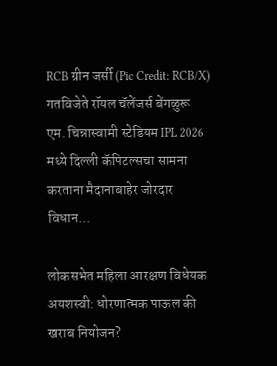RCB ग्रीन जर्सी (Pic Credit: RCB/X) गतविजेते रॉयल चॅलेंजर्स बेंगळुरू एम. चिन्नास्वामी स्टेडियम IPL 2026 मध्ये दिल्ली कॅपिटल्सचा सामना करताना मैदानाबाहेर जोरदार विधान...

लोकसभेत महिला आरक्षण विधेयक अयशस्वी: धोरणात्मक पाऊल की खराब नियोजन?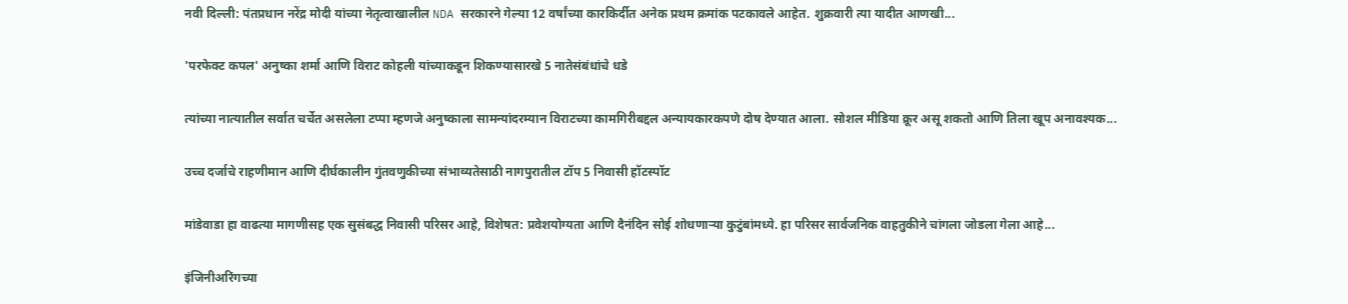नवी दिल्ली: पंतप्रधान नरेंद्र मोदी यांच्या नेतृत्वाखालील NDA सरकारने गेल्या 12 वर्षांच्या कारकिर्दीत अनेक प्रथम क्रमांक पटकावले आहेत. शुक्रवारी त्या यादीत आणखी...

'परफेक्ट कपल' अनुष्का शर्मा आणि विराट कोहली यांच्याकडून शिकण्यासारखे 5 नातेसंबंधांचे धडे

त्यांच्या नात्यातील सर्वात चर्चेत असलेला टप्पा म्हणजे अनुष्काला सामन्यांदरम्यान विराटच्या कामगिरीबद्दल अन्यायकारकपणे दोष देण्यात आला. सोशल मीडिया क्रूर असू शकतो आणि तिला खूप अनावश्यक...

उच्च दर्जाचे राहणीमान आणि दीर्घकालीन गुंतवणुकीच्या संभाव्यतेसाठी नागपुरातील टॉप 5 निवासी हॉटस्पॉट

मांडेवाडा हा वाढत्या मागणीसह एक सुसंबद्ध निवासी परिसर आहे, विशेषत: प्रवेशयोग्यता आणि दैनंदिन सोई शोधणाऱ्या कुटुंबांमध्ये. हा परिसर सार्वजनिक वाहतुकीने चांगला जोडला गेला आहे...

इंजिनीअरिंगच्या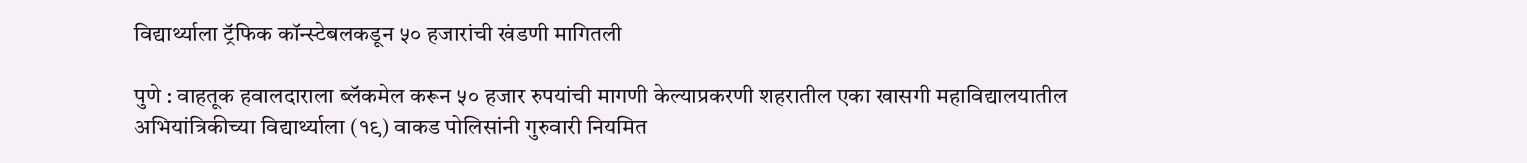विद्यार्थ्याला ट्रॅफिक कॉन्स्टेबलकडून ५० हजारांची खंडणी मागितली

पुणे : वाहतूक हवालदाराला ब्लॅकमेल करून ५० हजार रुपयांची मागणी केल्याप्रकरणी शहरातील एका खासगी महाविद्यालयातील अभियांत्रिकीच्या विद्यार्थ्याला (१९) वाकड पोलिसांनी गुरुवारी नियमित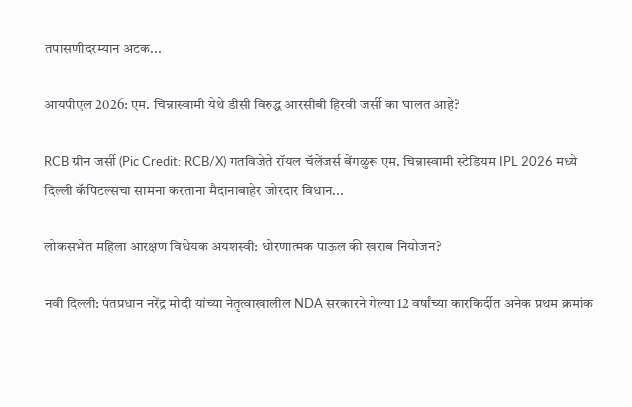तपासणीदरम्यान अटक...

आयपीएल 2026: एम. चिन्नास्वामी येथे डीसी विरुद्ध आरसीबी हिरवी जर्सी का घालत आहे?

RCB ग्रीन जर्सी (Pic Credit: RCB/X) गतविजेते रॉयल चॅलेंजर्स बेंगळुरू एम. चिन्नास्वामी स्टेडियम IPL 2026 मध्ये दिल्ली कॅपिटल्सचा सामना करताना मैदानाबाहेर जोरदार विधान...

लोकसभेत महिला आरक्षण विधेयक अयशस्वी: धोरणात्मक पाऊल की खराब नियोजन?

नवी दिल्ली: पंतप्रधान नरेंद्र मोदी यांच्या नेतृत्वाखालील NDA सरकारने गेल्या 12 वर्षांच्या कारकिर्दीत अनेक प्रथम क्रमांक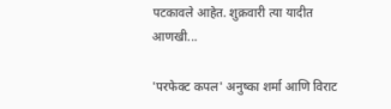पटकावले आहेत. शुक्रवारी त्या यादीत आणखी...

'परफेक्ट कपल' अनुष्का शर्मा आणि विराट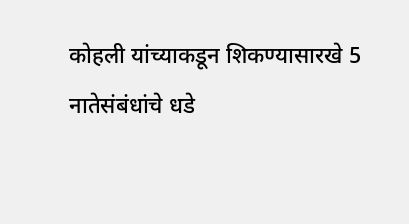कोहली यांच्याकडून शिकण्यासारखे 5 नातेसंबंधांचे धडे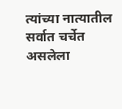त्यांच्या नात्यातील सर्वात चर्चेत असलेला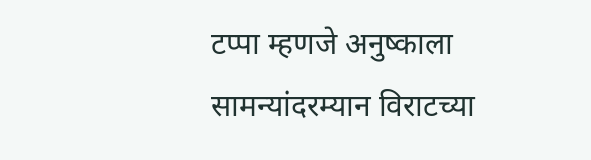टप्पा म्हणजे अनुष्काला सामन्यांदरम्यान विराटच्या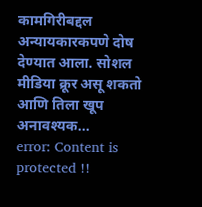कामगिरीबद्दल अन्यायकारकपणे दोष देण्यात आला. सोशल मीडिया क्रूर असू शकतो आणि तिला खूप अनावश्यक...
error: Content is protected !!